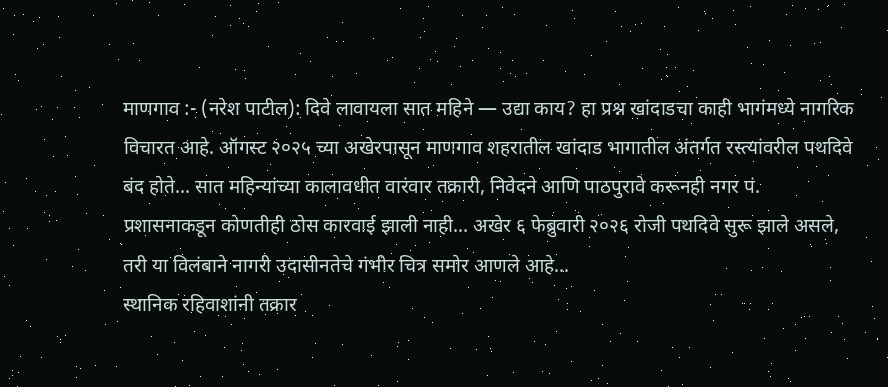माणगाव :- (नरेश पाटील): दिवे लावायला सात महिने — उद्या काय? हा प्रश्न खांदाडचा काही भागंमध्ये नागरिक विचारत आहे. ऑगस्ट २०२५ च्या अखेरपासून माणगाव शहरातील खांदाड भागातील अंतर्गत रस्त्यांवरील पथदिवे बंद होते... सात महिन्यांच्या कालावधीत वारंवार तक्रारी, निवेदने आणि पाठपुरावे करूनही नगर पं. प्रशासनाकडून कोणतीही ठोस कारवाई झाली नाही... अखेर ६ फेब्रुवारी २०२६ रोजी पथदिवे सुरू झाले असले, तरी या विलंबाने नागरी उदासीनतेचे गंभीर चित्र समोर आणले आहे...
स्थानिक रहिवाशांनी तक्रार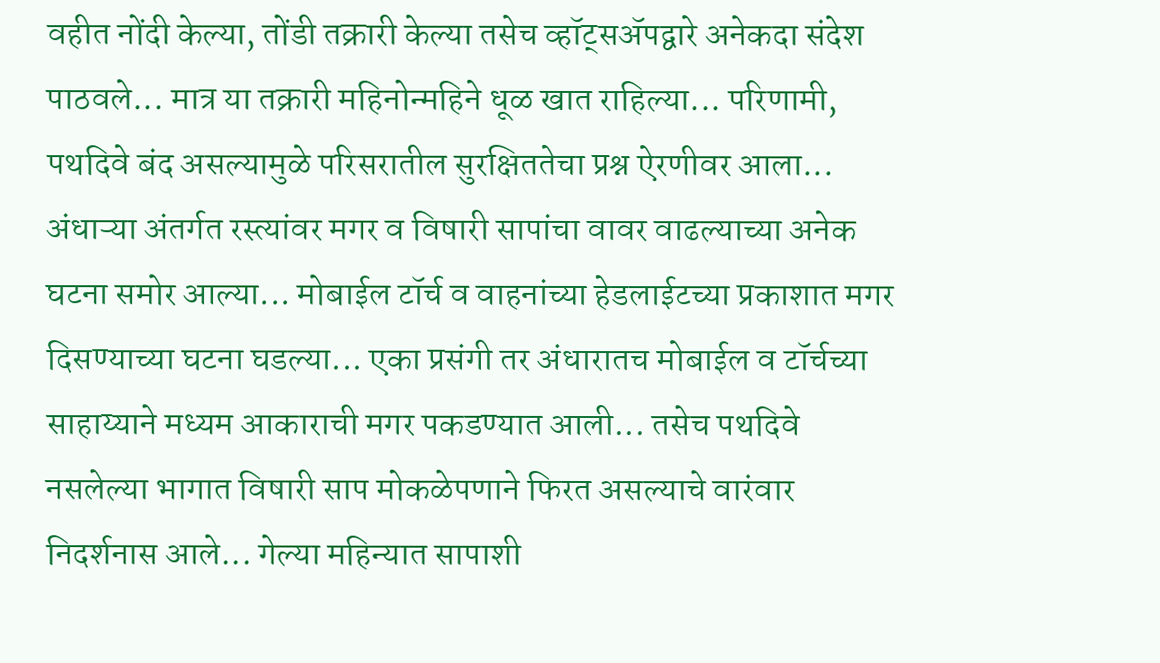वहीत नोंदी केल्या, तोंडी तक्रारी केल्या तसेच व्हॉट्सॲपद्वारे अनेकदा संदेश पाठवले... मात्र या तक्रारी महिनोन्महिने धूळ खात राहिल्या... परिणामी, पथदिवे बंद असल्यामुळे परिसरातील सुरक्षिततेचा प्रश्न ऐरणीवर आला...
अंधाऱ्या अंतर्गत रस्त्यांवर मगर व विषारी सापांचा वावर वाढल्याच्या अनेक घटना समोर आल्या... मोबाईल टॉर्च व वाहनांच्या हेडलाईटच्या प्रकाशात मगर दिसण्याच्या घटना घडल्या... एका प्रसंगी तर अंधारातच मोबाईल व टॉर्चच्या साहाय्याने मध्यम आकाराची मगर पकडण्यात आली... तसेच पथदिवे नसलेल्या भागात विषारी साप मोकळेपणाने फिरत असल्याचे वारंवार निदर्शनास आले... गेल्या महिन्यात सापाशी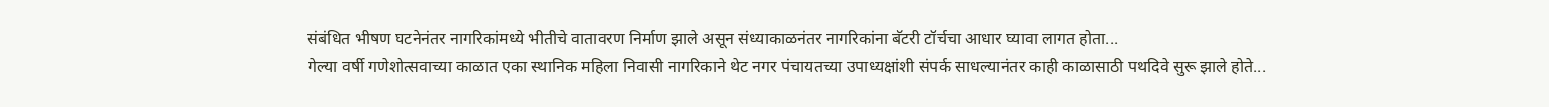संबंधित भीषण घटनेनंतर नागरिकांमध्ये भीतीचे वातावरण निर्माण झाले असून संध्याकाळनंतर नागरिकांना बॅटरी टॉर्चचा आधार घ्यावा लागत होता...
गेल्या वर्षी गणेशोत्सवाच्या काळात एका स्थानिक महिला निवासी नागरिकाने थेट नगर पंचायतच्या उपाध्यक्षांशी संपर्क साधल्यानंतर काही काळासाठी पथदिवे सुरू झाले होते...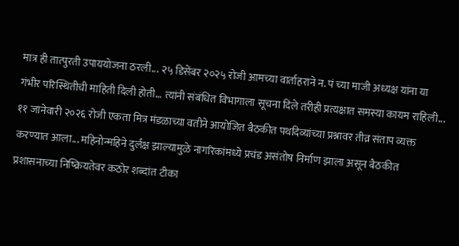मात्र ही तात्पुरती उपाययोजना ठरली... २५ डिसेंबर २०२५ रोजी आमच्या वार्ताहराने न. पं च्या माजी अध्यक्ष यांना या गंभीर परिस्थितीची माहिती दिली होती... त्यांनी संबंधित विभागाला सूचना दिले तरीही प्रत्यक्षात समस्या कायम राहिली...
११ जानेवारी २०२६ रोजी एकता मित्र मंडळाच्या वतीने आयोजित बैठकीत पथदिव्यांच्या प्रश्नावर तीव्र संताप व्यक्त करण्यात आला... महिनोन्महिने दुर्लक्ष झाल्यामुळे नागरिकांमध्ये प्रचंड असंतोष निर्माण झाला असून बैठकीत प्रशासनाच्या निष्क्रियतेवर कठोर शब्दांत टीका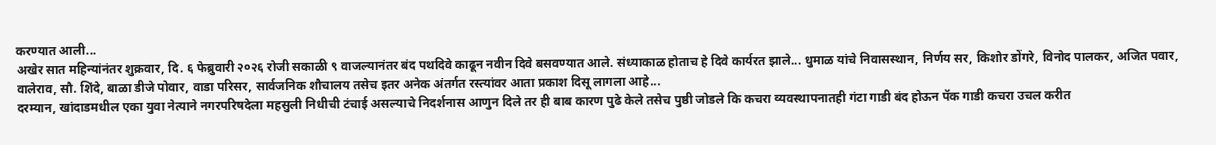करण्यात आली...
अखेर सात महिन्यांनंतर शुक्रवार, दि. ६ फेब्रुवारी २०२६ रोजी सकाळी ९ वाजल्यानंतर बंद पथदिवे काढून नवीन दिवे बसवण्यात आले. संध्याकाळ होताच हे दिवे कार्यरत झाले... धुमाळ यांचे निवासस्थान, निर्णय सर, किशोर डोंगरे, विनोद पालकर, अजित पवार, वालेराव, सौ. शिंदे, बाळा डीजे पोवार, वाडा परिसर, सार्वजनिक शौचालय तसेच इतर अनेक अंतर्गत रस्त्यांवर आता प्रकाश दिसू लागला आहे...
दरम्यान, खांदाडमधील एका युवा नेत्याने नगरपरिषदेला महसुली निधीची टंचाई असल्याचे निदर्शनास आणुन दिले तर ही बाब कारण पुढे केले तसेच पुष्ठी जोडले कि कचरा व्यवस्थापनातही गंटा गाडी बंद होऊन पॅक गाडी कचरा उचल करीत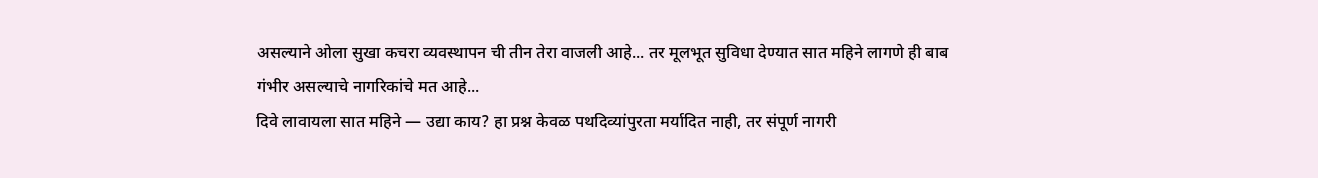असल्याने ओला सुखा कचरा व्यवस्थापन ची तीन तेरा वाजली आहे... तर मूलभूत सुविधा देण्यात सात महिने लागणे ही बाब गंभीर असल्याचे नागरिकांचे मत आहे...
दिवे लावायला सात महिने — उद्या काय? हा प्रश्न केवळ पथदिव्यांपुरता मर्यादित नाही, तर संपूर्ण नागरी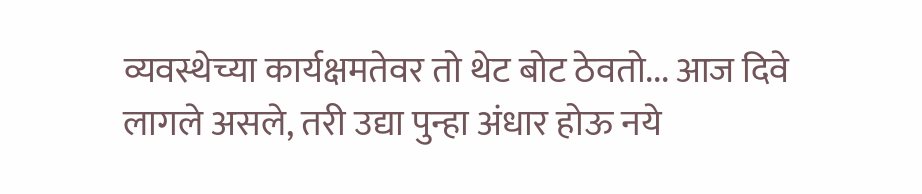व्यवस्थेच्या कार्यक्षमतेवर तो थेट बोट ठेवतो... आज दिवे लागले असले, तरी उद्या पुन्हा अंधार होऊ नये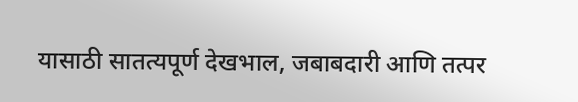यासाठी सातत्यपूर्ण देखभाल, जबाबदारी आणि तत्पर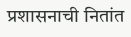प्रशासनाची नितांत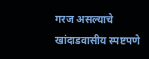गरज असल्याचे खांदाडवासीय स्पष्टपणे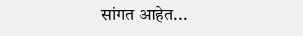सांगत आहेत...